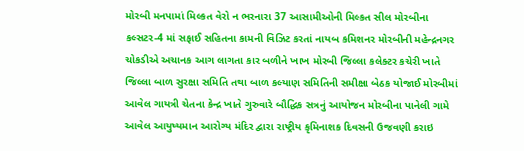મોરબી મનપામાં મિલ્કત વેરો ન ભરનારા 37 આસામીઓની મિલ્કત સીલ મોરબીના કલ્સટર-4 માં સફાઈ સહિતના કામની વિઝિટ કરતાં નાયબ કમિશનર મોરબીની મહેન્દ્રનગર ચોકડીએ અચાનક આગ લાગતા કાર બળીને ખાખ મોરબી જિલ્લા કલેક્ટર કચેરી ખાતે જિલ્લા બાળ સુરક્ષા સમિતિ તથા બાળ કલ્યાણ સમિતિની સમીક્ષા બેઠક યોજાઈ મોરબીમાં આવેલ ગાયત્રી ચેતના કેન્દ્ર ખાતે ગુરુવારે બૌદ્ધિક સત્રનું આયોજન મોરબીના પાનેલી ગામે આવેલ આયુષ્યમાન આરોગ્ય મંદિર દ્વારા રાષ્ટ્રીય કૃમિનાશક દિવસની ઉજવણી કરાઇ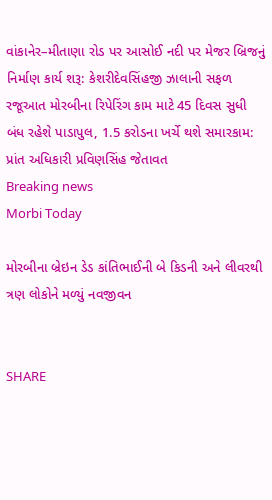વાંકાનેર–મીતાણા રોડ પર આસોઈ નદી પર મેજર બ્રિજનું નિર્માણ કાર્ય શરૂ: કેશરીદેવસિંહજી ઝાલાની સફળ રજૂઆત મોરબીના રિપેરિંગ કામ માટે 45 દિવસ સુધી બંધ રહેશે પાડાપુલ, 1.5 કરોડના ખર્ચે થશે સમારકામ: પ્રાંત અધિકારી પ્રવિણસિંહ જેતાવત
Breaking news
Morbi Today

મોરબીના બ્રેઇન ડેડ કાંતિભાઈની બે કિડની અને લીવરથી ત્રણ લોકોને મળ્યું નવજીવન


SHARE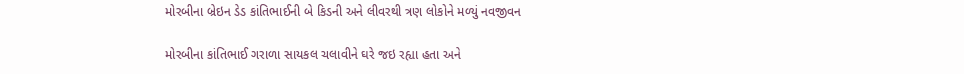મોરબીના બ્રેઇન ડેડ કાંતિભાઈની બે કિડની અને લીવરથી ત્રણ લોકોને મળ્યું નવજીવન

મોરબીના કાંતિભાઈ ગરાળા સાયકલ ચલાવીને ઘરે જઇ રહ્યા હતા અને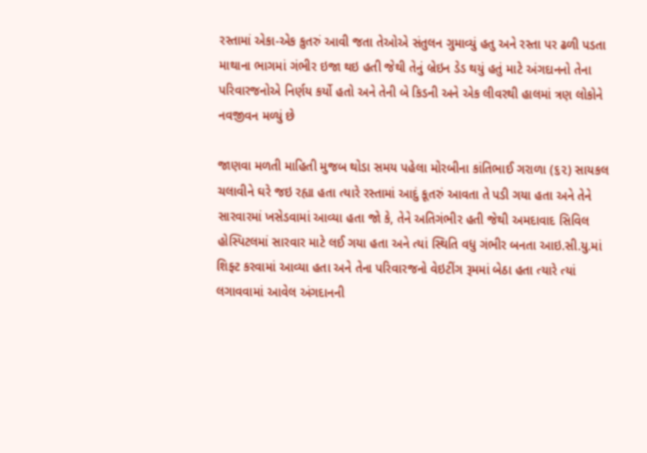રસ્તામાં એકા-એક કુતરું આવી જતા તેઓએ સંતુલન ગુમાવ્યું હતુ અને રસ્તા પર ઢળી પડતા માથાના ભાગમાં ગંભીર ઇજા થઇ હતી જેથી તેનું બ્રેઇન ડેડ થયું હતું માટે અંગદાનનો તેના પરિવારજનોએ નિર્ણય કર્યો હતો અને તેની બે કિડની અને એક લીવરથી હાલમાં ત્રણ લોકોને નવજીવન મળ્યું છે

જાણવા મળતી માહિતી મુજબ થોડા સમય પહેલા મોરબીના કાંતિભાઈ ગરાળા (૬૨) સાયકલ ચલાવીને ઘરે જઇ રહ્યા હતા ત્યારે રસ્તામાં આદું કૂતરું આવતા તે પડી ગયા હતા અને તેને સારવારમાં ખસેડવામાં આવ્યા હતા જો કે, તેને અતિગંભીર હતી જેથી અમદાવાદ સિવિલ હોસ્પિટલમાં સારવાર માટે લઈ ગયા હતા અને ત્યાં સ્થિતિ વધુ ગંભીર બનતા આઇ.સી.યુ.માં શિફ્ટ કરવામાં આવ્યા હતા અને તેના પરિવારજનો વેઇટીંગ રૂમમાં બેઠા હતા ત્યારે ત્યાં લગાવવામાં આવેલ અંગદાનની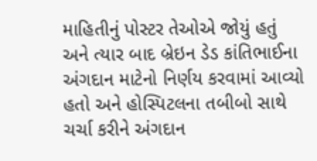માહિતીનું પોસ્ટર તેઓએ જોયું હતું અને ત્યાર બાદ બ્રેઇન ડેડ કાંતિભાઈના અંગદાન માટેનો નિર્ણય કરવામાં આવ્યો હતો અને હોસ્પિટલના તબીબો સાથે ચર્ચા કરીને અંગદાન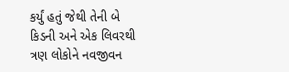કર્યું હતું જેથી તેની બે કિડની અને એક લિવરથી ત્રણ લોકોને નવજીવન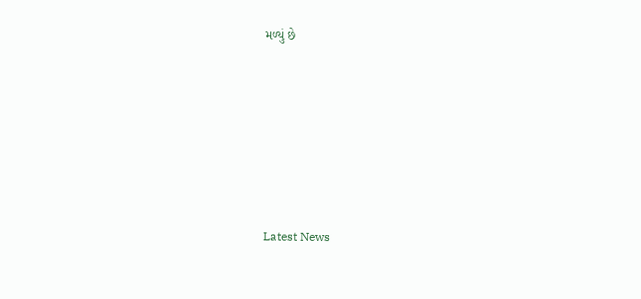મળ્યું છે






Latest News